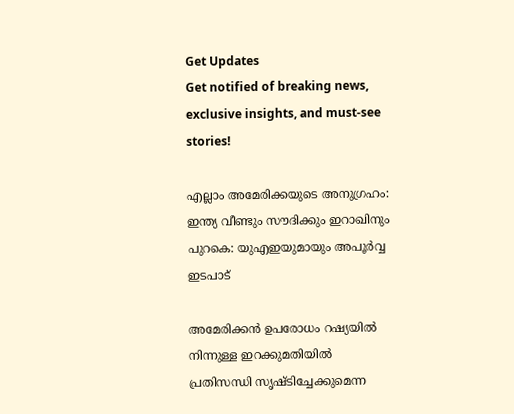Get Updates
Get notified of breaking news, exclusive insights, and must-see stories!

എല്ലാം അമേരിക്കയുടെ അനുഗ്രഹം: ഇന്ത്യ വീണ്ടും സൗദിക്കും ഇറാഖിനും പുറകെ: യുഎഇയുമായും അപൂർവ്വ ഇടപാട്

അമേരിക്കന്‍ ഉപരോധം റഷ്യയില്‍ നിന്നുള്ള ഇറക്കുമതിയില്‍ പ്രതിസന്ധി സൃഷ്ടിച്ചേക്കുമെന്ന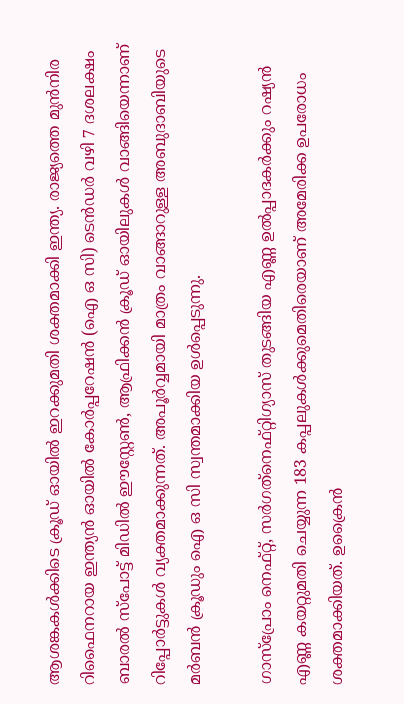ആശങ്കകള്‍ക്കിടെ ക്രൂഡ് ഓയില്‍ ഇറക്കുമതി ശക്തമാക്കി ഇന്ത്യ. രാജ്യത്തെ മുൻനിര റിഫൈനറായ ഇന്ത്യൻ ഓയിൽ കോർപ്പറേഷൻ (ഐ ഒ സി) ടെൻഡർ വഴി 7 ദശലക്ഷം ബാരൽ സ്പോട്ട് മിഡിൽ ഈസ്റ്റേൺ, ആഫ്രിക്കൻ ക്രൂഡ് ഓയിലുകള്‍ വാങ്ങിയെന്നാണ് റിപ്പോർട്ടുകള്‍ വ്യക്തമാക്കുന്നത്. അപൂർവ്വമായി മാത്രം വാങ്ങാറുള്ള അബുദാബിയുടെ മർബന്‍ ക്രൂഡും ഐ ഒ സി സ്വന്തമാക്കിയ ഉള്‍പ്പെടുന്നു.

ഗാസ്‌പ്രോം നെഫ്റ്റ്, സര്‍ഗത്‌നെഫ്റ്റിഗ്യാസ് തുടങ്ങിയ എണ്ണ ഉല്‍പ്പാദകര്‍ക്കും റഷ്യന്‍ എണ്ണ കയറ്റുമതി ചെയ്യുന്ന 183 കപ്പലുകള്‍ക്കുമെതിരെയാണ് അമേരിക്ക ഉപരോധം ശക്തമാക്കിയത്. ഉക്രൈന്‍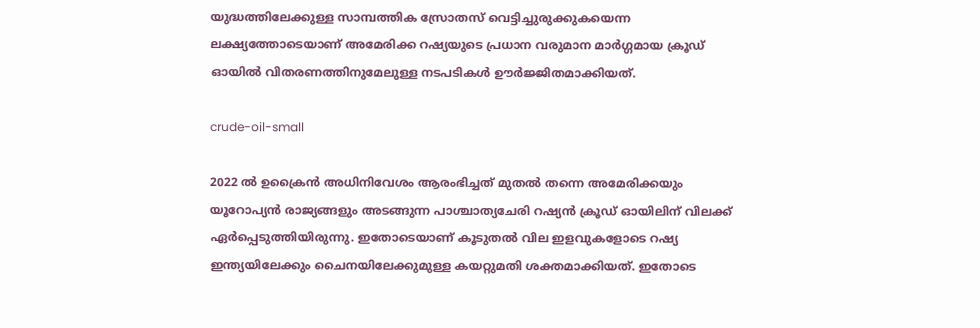യുദ്ധത്തിലേക്കുള്ള സാമ്പത്തിക സ്രോതസ് വെട്ടിച്ചുരുക്കുകയെന്ന ലക്ഷ്യത്തോടെയാണ് അമേരിക്ക റഷ്യയുടെ പ്രധാന വരുമാന മാർഗ്ഗമായ ക്രൂഡ് ഓയില്‍ വിതരണത്തിനുമേലുള്ള നടപടികള്‍ ഊർജ്ജിതമാക്കിയത്.

crude-oil-small

2022 ല്‍ ഉക്രൈന്‍ അധിനിവേശം ആരംഭിച്ചത് മുതല്‍ തന്നെ അമേരിക്കയും യൂറോപ്യന്‍ രാജ്യങ്ങളും അടങ്ങുന്ന പാശ്ചാത്യചേരി റഷ്യന്‍ ക്രൂഡ് ഓയിലിന് വിലക്ക് ഏർപ്പെടുത്തിയിരുന്നു. ഇതോടെയാണ് കൂടുതല്‍ വില ഇളവുകളോടെ റഷ്യ ഇന്ത്യയിലേക്കും ചൈനയിലേക്കുമുള്ള കയറ്റുമതി ശക്തമാക്കിയത്. ഇതോടെ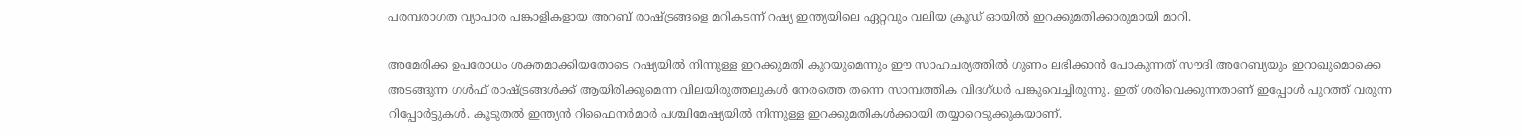പരമ്പരാഗത വ്യാപാര പങ്കാളികളായ അറബ് രാഷ്ട്രങ്ങളെ മറികടന്ന് റഷ്യ ഇന്ത്യയിലെ ഏറ്റവും വലിയ ക്രൂഡ് ഓയില്‍ ഇറക്കുമതിക്കാരുമായി മാറി.

അമേരിക്ക ഉപരോധം ശക്തമാക്കിയതോടെ റഷ്യയില്‍ നിന്നുള്ള ഇറക്കുമതി കുറയുമെന്നും ഈ സാഹചര്യത്തില്‍ ഗുണം ലഭിക്കാന്‍ പോകുന്നത് സൗദി അറേബ്യയും ഇറാഖുമൊക്കെ അടങ്ങുന്ന ഗള്‍ഫ് രാഷ്ട്രങ്ങള്‍ക്ക് ആയിരിക്കുമെന്ന വിലയിരുത്തലുകള്‍ നേരത്തെ തന്നെ സാമ്പത്തിക വിദഗ്ധർ പങ്കുവെച്ചിരുന്നു. ഇത് ശരിവെക്കുന്നതാണ് ഇപ്പോള്‍ പുറത്ത് വരുന്ന റിപ്പോർട്ടുകള്‍. കൂടുതല്‍ ഇന്ത്യൻ റിഫൈനർമാർ പശ്ചിമേഷ്യയില്‍ നിന്നുള്ള ഇറക്കുമതികള്‍ക്കായി തയ്യാറെടുക്കുകയാണ്.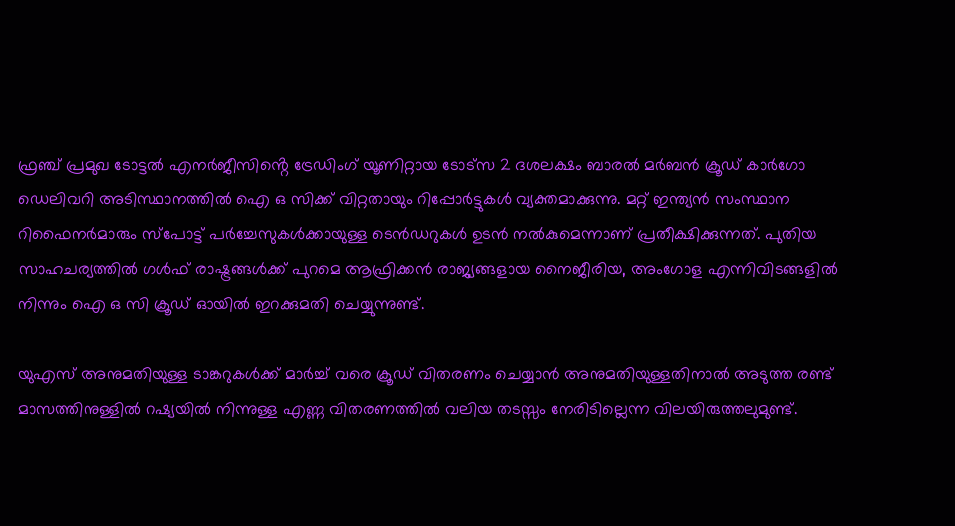ഫ്രഞ്ച് പ്രമുഖ ടോട്ടൽ എനർജീസിൻ്റെ ട്രേഡിംഗ് യൂണിറ്റായ ടോട്‌സ 2 ദശലക്ഷം ബാരൽ മർബൻ ക്രൂഡ് കാർഗോ ഡെലിവറി അടിസ്ഥാനത്തിൽ ഐ ഒ സിക്ക് വിറ്റതായും റിപ്പോർട്ടുകള്‍ വ്യക്തമാക്കുന്നു. മറ്റ് ഇന്ത്യൻ സംസ്ഥാന റിഫൈനർമാരും സ്പോട്ട് പർച്ചേസുകൾക്കായുള്ള ടെൻഡറുകൾ ഉടന്‍ നൽകുമെന്നാണ് പ്രതീക്ഷിക്കുന്നത്. പുതിയ സാഹചര്യത്തില്‍ ഗള്‍ഫ് രാഷ്ട്രങ്ങള്‍ക്ക് പുറമെ ആഫ്രിക്കന്‍ രാജ്യങ്ങളായ നൈജീരിയ, അംഗോള എന്നിവിടങ്ങളില്‍ നിന്നും ഐ ഒ സി ക്രൂഡ് ഓയില്‍ ഇറക്കുമതി ചെയ്യുന്നുണ്ട്.

യുഎസ് അനുമതിയുള്ള ടാങ്കറുകൾക്ക് മാർച്ച് വരെ ക്രൂഡ് വിതരണം ചെയ്യാൻ അനുമതിയുള്ളതിനാൽ അടുത്ത രണ്ട് മാസത്തിനുള്ളിൽ റഷ്യയില്‍ നിന്നുള്ള എണ്ണ വിതരണത്തിൽ വലിയ തടസ്സം നേരിടില്ലെന്ന വിലയിരുത്തലുമുണ്ട്.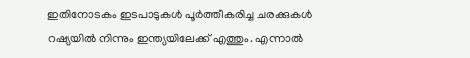ഇതിനോടകം ഇടപാടുകള്‍ പൂർത്തീകരിച്ച ചരക്കുകള്‍ റഷ്യയില്‍ നിന്നും ഇന്ത്യയിലേക്ക് എത്തും. എന്നാല്‍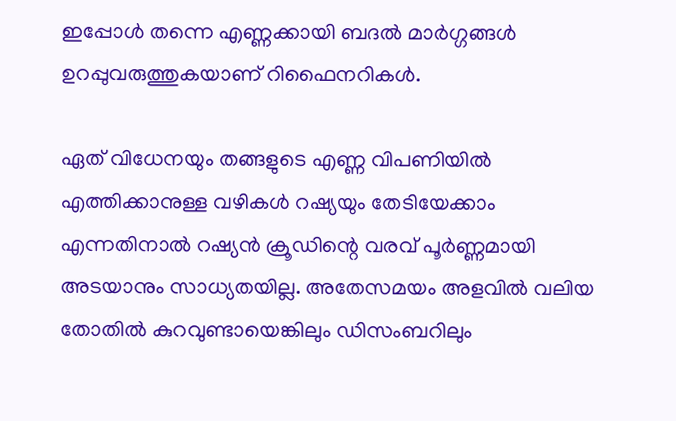ഇപ്പോള്‍ തന്നെ എണ്ണക്കായി ബദല്‍ മാർഗ്ഗങ്ങള്‍ ഉറപ്പുവരുത്തുകയാണ് റിഫൈനറികള്‍.

ഏത് വിധേനയും തങ്ങളുടെ എണ്ണ വിപണിയിൽ എത്തിക്കാനുള്ള വഴികള്‍ റഷ്യയും തേടിയേക്കാം എന്നതിനാല്‍ റഷ്യന്‍ ക്രൂഡിന്റെ വരവ് പൂർണ്ണമായി അടയാനും സാധ്യതയില്ല. അതേസമയം അളവില്‍ വലിയ തോതില്‍ കുറവുണ്ടായെങ്കിലും ഡിസംബറിലും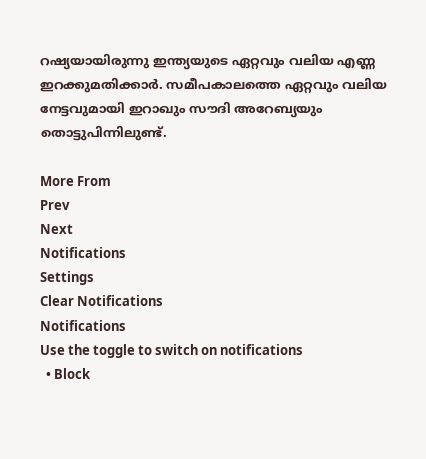റഷ്യയായിരുന്നു ഇന്ത്യയുടെ ഏറ്റവും വലിയ എണ്ണ ഇറക്കുമതിക്കാർ. സമീപകാലത്തെ ഏറ്റവും വലിയ നേട്ടവുമായി ഇറാഖും സൗദി അറേബ്യയും തൊട്ടുപിന്നിലുണ്ട്.

More From
Prev
Next
Notifications
Settings
Clear Notifications
Notifications
Use the toggle to switch on notifications
  • Block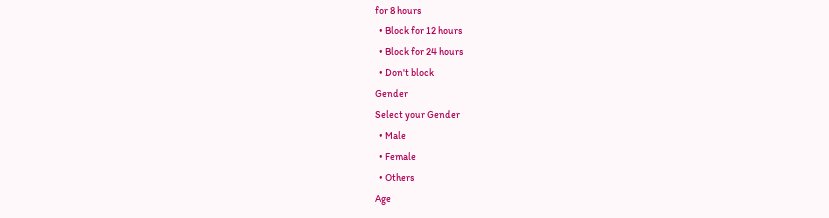for 8 hours
  • Block for 12 hours
  • Block for 24 hours
  • Don't block
Gender
Select your Gender
  • Male
  • Female
  • Others
Age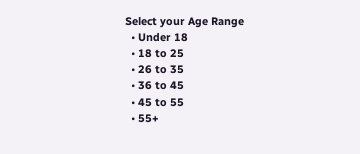Select your Age Range
  • Under 18
  • 18 to 25
  • 26 to 35
  • 36 to 45
  • 45 to 55
  • 55+